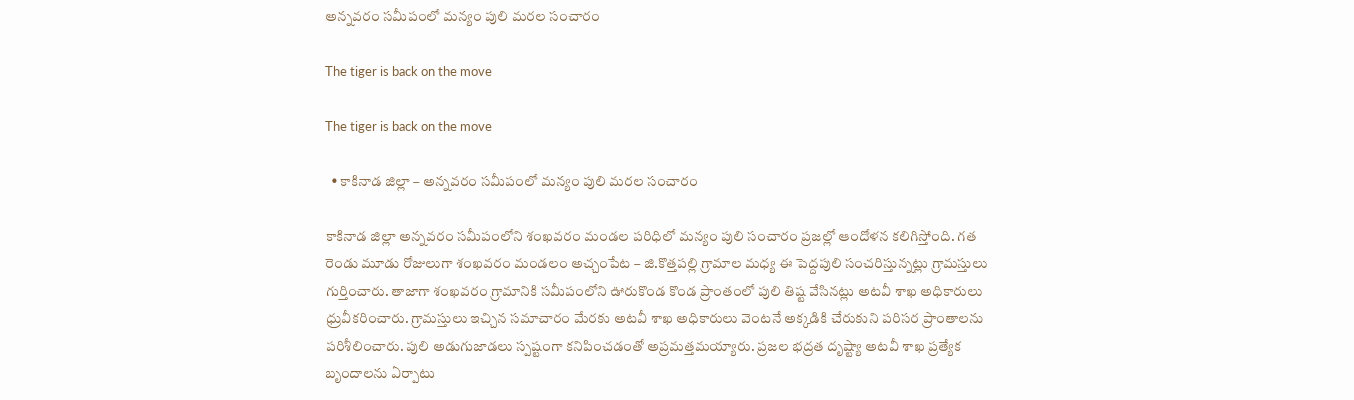అన్నవరం సమీపంలో మన్యం పులి మరల సంచారం

The tiger is back on the move

The tiger is back on the move

  • కాకినాడ జిల్లా – అన్నవరం సమీపంలో మన్యం పులి మరల సంచారం

కాకినాడ జిల్లా అన్నవరం సమీపంలోని శంఖవరం మండల పరిధిలో మన్యం పులి సంచారం ప్రజల్లో ఆందోళన కలిగిస్తోంది. గత రెండు మూడు రోజులుగా శంఖవరం మండలం అచ్చంపేట – జి.కొత్తపల్లి గ్రామాల మధ్య ఈ పెద్దపులి సంచరిస్తున్నట్లు గ్రామస్తులు గుర్తించారు. తాజాగా శంఖవరం గ్రామానికి సమీపంలోని ఊరుకొండ కొండ ప్రాంతంలో పులి తిష్ట వేసినట్లు అటవీ శాఖ అధికారులు ధ్రువీకరించారు. గ్రామస్తులు ఇచ్చిన సమాచారం మేరకు అటవీ శాఖ అధికారులు వెంటనే అక్కడికి చేరుకుని పరిసర ప్రాంతాలను పరిశీలించారు. పులి అడుగుజాడలు స్పష్టంగా కనిపించడంతో అప్రమత్తమయ్యారు. ప్రజల భద్రత దృష్ట్యా అటవీ శాఖ ప్రత్యేక బృందాలను ఏర్పాటు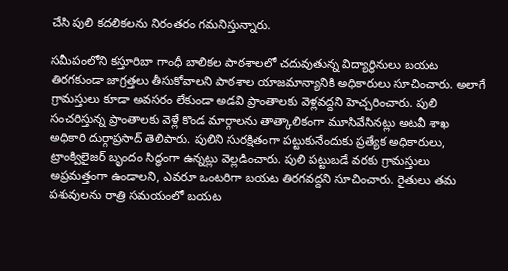చేసి పులి కదలికలను నిరంతరం గమనిస్తున్నారు.

సమీపంలోని కస్తూరిబా గాంధీ బాలికల పాఠశాలలో చదువుతున్న విద్యార్థినులు బయట తిరగకుండా జాగ్రత్తలు తీసుకోవాలని పాఠశాల యాజమాన్యానికి అధికారులు సూచించారు. అలాగే గ్రామస్తులు కూడా అవసరం లేకుండా అడవి ప్రాంతాలకు వెళ్లవద్దని హెచ్చరించారు. పులి సంచరిస్తున్న ప్రాంతాలకు వెళ్లే కొండ మార్గాలను తాత్కాలికంగా మూసివేసినట్లు అటవీ శాఖ అధికారి దుర్గాప్రసాద్ తెలిపారు. పులిని సురక్షితంగా పట్టుకునేందుకు ప్రత్యేక అధికారులు, ట్రాంక్విలైజర్ బృందం సిద్ధంగా ఉన్నట్లు వెల్లడించారు. పులి పట్టుబడే వరకు గ్రామస్తులు అప్రమత్తంగా ఉండాలని, ఎవరూ ఒంటరిగా బయట తిరగవద్దని సూచించారు. రైతులు తమ పశువులను రాత్రి సమయంలో బయట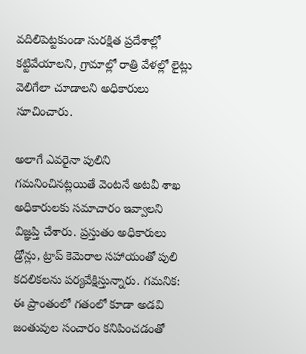వదిలిపెట్టకుండా సురక్షిత ప్రదేశాల్లో కట్టివేయాలని, గ్రామాల్లో రాత్రి వేళల్లో లైట్లు వెలిగేలా చూడాలని అధికారులు సూచించారు.

అలాగే ఎవరైనా పులిని గమనించినట్లయితే వెంటనే అటవీ శాఖ అధికారులకు సమాచారం ఇవ్వాలని విజ్ఞప్తి చేశారు. ప్రస్తుతం అధికారులు డ్రోన్లు, ట్రాప్ కెమెరాల సహాయంతో పులి కదలికలను పర్యవేక్షిస్తున్నారు. గమనిక: ఈ ప్రాంతంలో గతంలో కూడా అడవి జంతువుల సంచారం కనిపించడంతో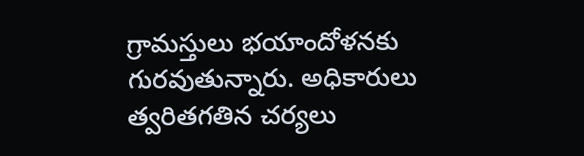గ్రామస్తులు భయాందోళనకు గురవుతున్నారు. అధికారులు త్వరితగతిన చర్యలు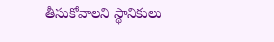తీసుకోవాలని స్థానికులు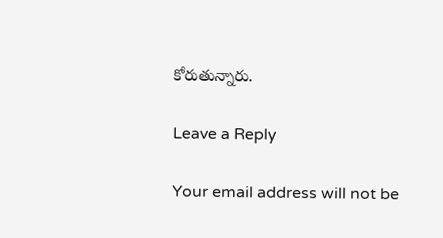కోరుతున్నారు.

Leave a Reply

Your email address will not be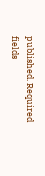published. Required fields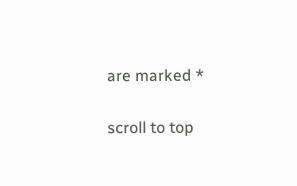are marked *

scroll to top